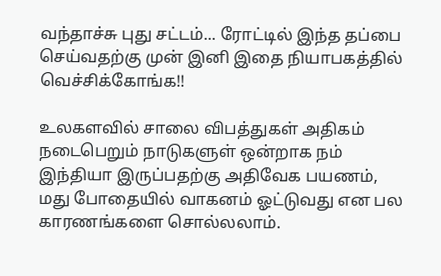வந்தாச்சு புது சட்டம்... ரோட்டில் இந்த தப்பை செய்வதற்கு முன் இனி இதை நியாபகத்தில் வெச்சிக்கோங்க!!

உலகளவில் சாலை விபத்துகள் அதிகம் நடைபெறும் நாடுகளுள் ஒன்றாக நம் இந்தியா இருப்பதற்கு அதிவேக பயணம், மது போதையில் வாகனம் ஓட்டுவது என பல காரணங்களை சொல்லலாம்.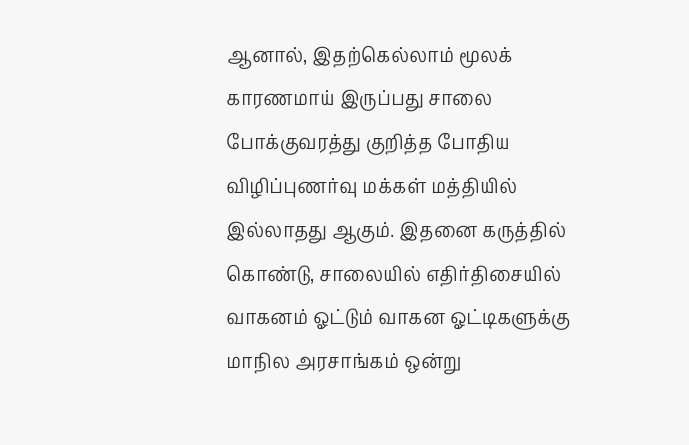ஆனால், இதற்கெல்லாம் மூலக் காரணமாய் இருப்பது சாலை போக்குவரத்து குறித்த போதிய விழிப்புணர்வு மக்கள் மத்தியில் இல்லாதது ஆகும். இதனை கருத்தில் கொண்டு, சாலையில் எதிர்திசையில் வாகனம் ஓட்டும் வாகன ஓட்டிகளுக்கு மாநில அரசாங்கம் ஒன்று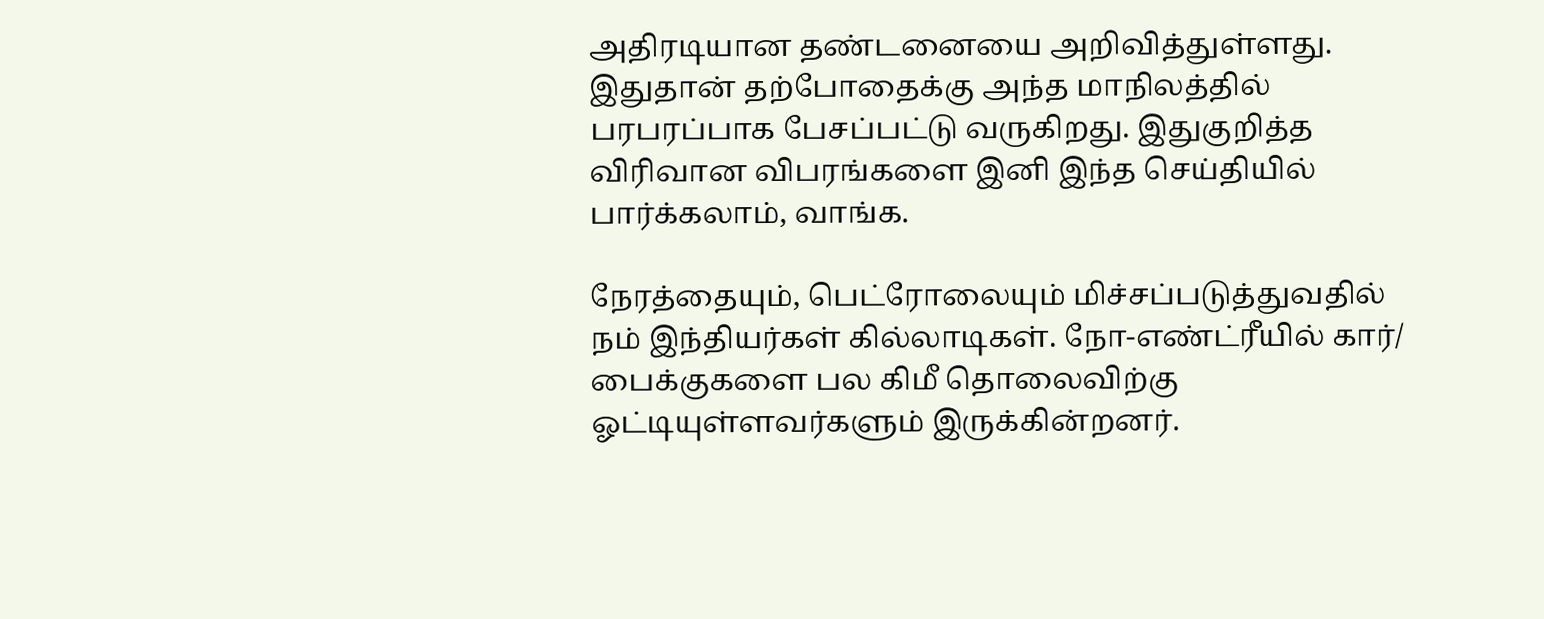அதிரடியான தண்டனையை அறிவித்துள்ளது. இதுதான் தற்போதைக்கு அந்த மாநிலத்தில் பரபரப்பாக பேசப்பட்டு வருகிறது. இதுகுறித்த விரிவான விபரங்களை இனி இந்த செய்தியில் பார்க்கலாம், வாங்க.

நேரத்தையும், பெட்ரோலையும் மிச்சப்படுத்துவதில் நம் இந்தியர்கள் கில்லாடிகள். நோ-எண்ட்ரீயில் கார்/ பைக்குகளை பல கிமீ தொலைவிற்கு ஓட்டியுள்ளவர்களும் இருக்கின்றனர்.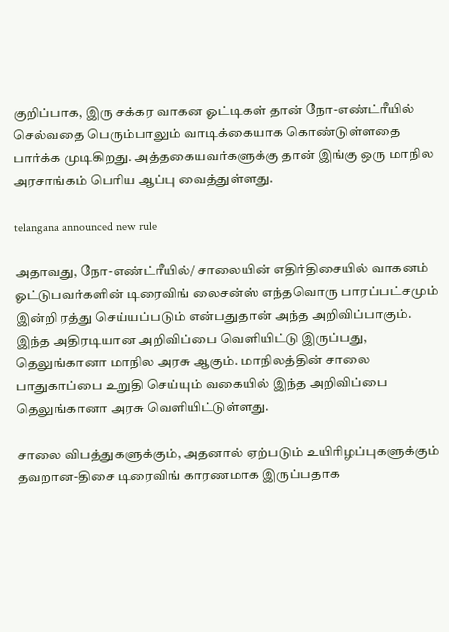குறிப்பாக, இரு சக்கர வாகன ஓட்டிகள் தான் நோ-எண்ட்ரீயில் செல்வதை பெரும்பாலும் வாடிக்கையாக கொண்டுள்ளதை பார்க்க முடிகிறது. அத்தகையவர்களுக்கு தான் இங்கு ஒரு மாநில அரசாங்கம் பெரிய ஆப்பு வைத்துள்ளது.

telangana announced new rule

அதாவது, நோ-எண்ட்ரீயில்/ சாலையின் எதிர்திசையில் வாகனம் ஓட்டுபவர்களின் டிரைவிங் லைசன்ஸ் எந்தவொரு பாரப்பட்சமும் இன்றி ரத்து செய்யப்படும் என்பதுதான் அந்த அறிவிப்பாகும். இந்த அதிரடியான அறிவிப்பை வெளியிட்டு இருப்பது, தெலுங்கானா மாநில அரசு ஆகும். மாநிலத்தின் சாலை பாதுகாப்பை உறுதி செய்யும் வகையில் இந்த அறிவிப்பை தெலுங்கானா அரசு வெளியிட்டுள்ளது.

சாலை விபத்துகளுக்கும், அதனால் ஏற்படும் உயிரிழப்புகளுக்கும் தவறான-திசை டிரைவிங் காரணமாக இருப்பதாக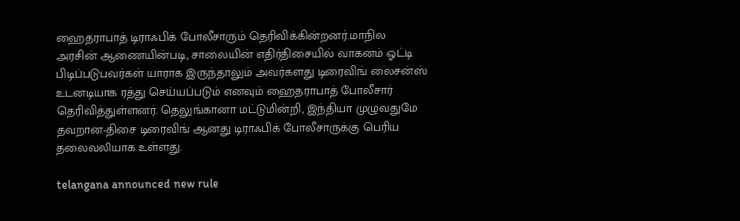ஹைதராபாத் டிராஃபிக் போலீசாரும் தெரிவிக்கின்றனர்.மாநில அரசின் ஆணையின்படி, சாலையின் எதிர்திசையில் வாகனம் ஓட்டி பிடிப்படுபவர்கள் யாராக இருந்தாலும் அவர்களது டிரைவிங் லைசன்ஸ் உடனடியாக ரத்து செய்யப்படும் எனவும் ஹைதராபாத் போலீசார் தெரிவித்துள்ளனர். தெலுங்கானா மட்டுமின்றி, இந்தியா முழுவதுமே தவறான-திசை டிரைவிங் ஆனது டிராஃபிக் போலீசாருக்கு பெரிய தலைவலியாக உள்ளது.

telangana announced new rule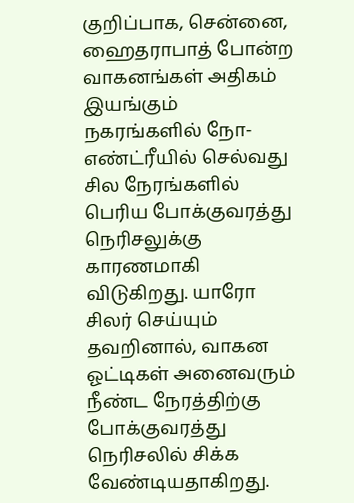குறிப்பாக, சென்னை, ஹைதராபாத் போன்ற வாகனங்கள் அதிகம் இயங்கும் நகரங்களில் நோ-எண்ட்ரீயில் செல்வது சில நேரங்களில் பெரிய போக்குவரத்து நெரிசலுக்கு காரணமாகி விடுகிறது. யாரோ சிலர் செய்யும் தவறினால், வாகன ஓட்டிகள் அனைவரும் நீண்ட நேரத்திற்கு போக்குவரத்து நெரிசலில் சிக்க வேண்டியதாகிறது.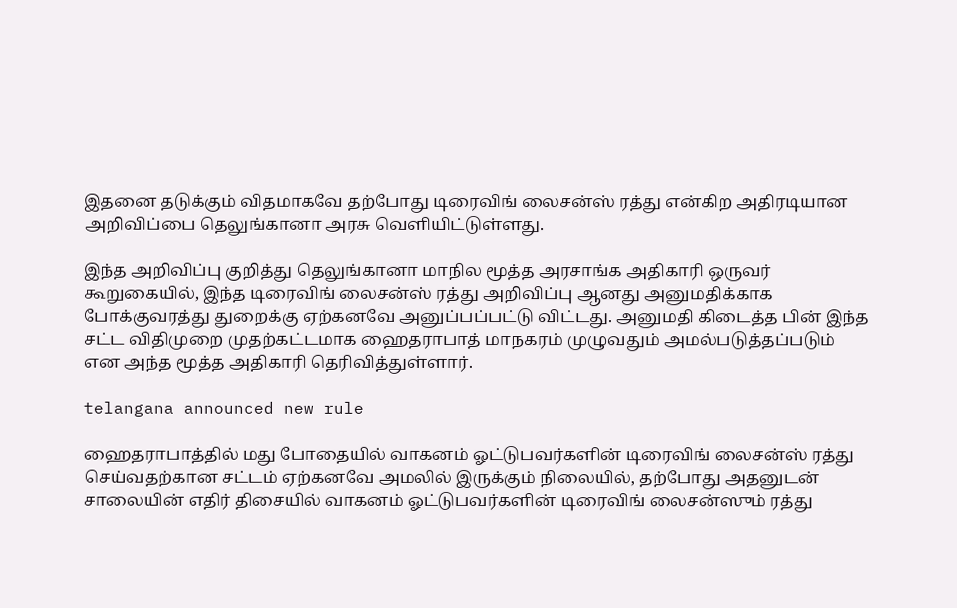இதனை தடுக்கும் விதமாகவே தற்போது டிரைவிங் லைசன்ஸ் ரத்து என்கிற அதிரடியான அறிவிப்பை தெலுங்கானா அரசு வெளியிட்டுள்ளது.

இந்த அறிவிப்பு குறித்து தெலுங்கானா மாநில மூத்த அரசாங்க அதிகாரி ஒருவர் கூறுகையில், இந்த டிரைவிங் லைசன்ஸ் ரத்து அறிவிப்பு ஆனது அனுமதிக்காக போக்குவரத்து துறைக்கு ஏற்கனவே அனுப்பப்பட்டு விட்டது. அனுமதி கிடைத்த பின் இந்த சட்ட விதிமுறை முதற்கட்டமாக ஹைதராபாத் மாநகரம் முழுவதும் அமல்படுத்தப்படும் என அந்த மூத்த அதிகாரி தெரிவித்துள்ளார்.

telangana announced new rule

ஹைதராபாத்தில் மது போதையில் வாகனம் ஓட்டுபவர்களின் டிரைவிங் லைசன்ஸ் ரத்து செய்வதற்கான சட்டம் ஏற்கனவே அமலில் இருக்கும் நிலையில், தற்போது அதனுடன் சாலையின் எதிர் திசையில் வாகனம் ஓட்டுபவர்களின் டிரைவிங் லைசன்ஸும் ரத்து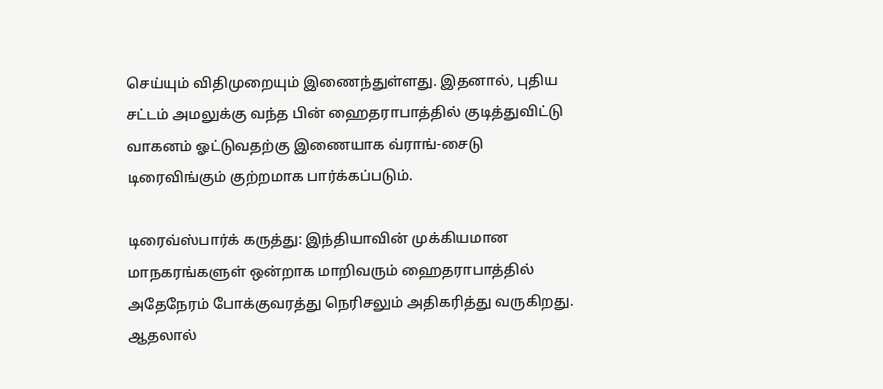செய்யும் விதிமுறையும் இணைந்துள்ளது. இதனால், புதிய சட்டம் அமலுக்கு வந்த பின் ஹைதராபாத்தில் குடித்துவிட்டு வாகனம் ஓட்டுவதற்கு இணையாக வ்ராங்-சைடு டிரைவிங்கும் குற்றமாக பார்க்கப்படும்.

டிரைவ்ஸ்பார்க் கருத்து: இந்தியாவின் முக்கியமான மாநகரங்களுள் ஒன்றாக மாறிவரும் ஹைதராபாத்தில் அதேநேரம் போக்குவரத்து நெரிசலும் அதிகரித்து வருகிறது. ஆதலால்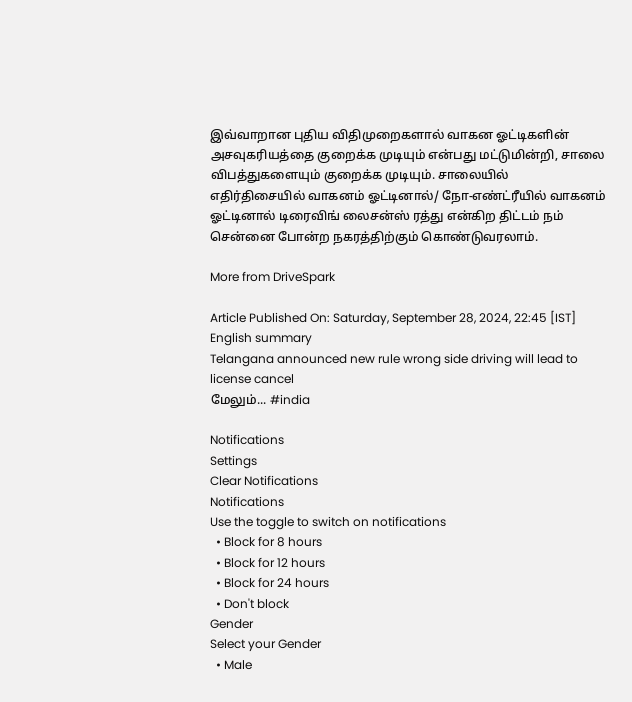இவ்வாறான புதிய விதிமுறைகளால் வாகன ஓட்டிகளின் அசவுகரியத்தை குறைக்க முடியும் என்பது மட்டுமின்றி, சாலை விபத்துகளையும் குறைக்க முடியும். சாலையில் எதிர்திசையில் வாகனம் ஓட்டினால்/ நோ-எண்ட்ரீயில் வாகனம் ஓட்டினால் டிரைவிங் லைசன்ஸ் ரத்து என்கிற திட்டம் நம் சென்னை போன்ற நகரத்திற்கும் கொண்டுவரலாம்.

More from DriveSpark

Article Published On: Saturday, September 28, 2024, 22:45 [IST]
English summary
Telangana announced new rule wrong side driving will lead to license cancel
மேலும்... #india

Notifications
Settings
Clear Notifications
Notifications
Use the toggle to switch on notifications
  • Block for 8 hours
  • Block for 12 hours
  • Block for 24 hours
  • Don't block
Gender
Select your Gender
  • Male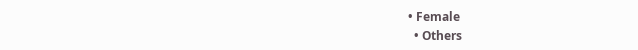• Female
  • Others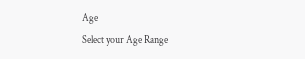Age
Select your Age Range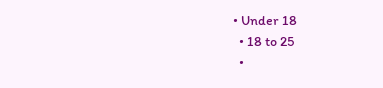• Under 18
  • 18 to 25
  •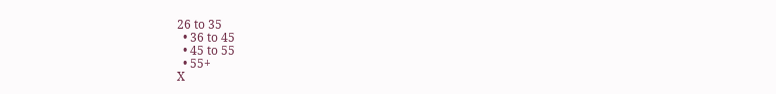26 to 35
  • 36 to 45
  • 45 to 55
  • 55+
X